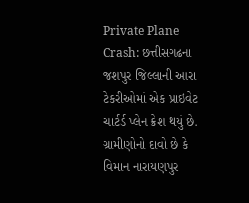Private Plane Crash: છત્તીસગઢના જશપુર જિલ્લાની આરા ટેકરીઓમાં એક પ્રાઇવેટ ચાર્ટર્ડ પ્લેન ક્રેશ થયું છે. ગ્રામીણોનો દાવો છે કે વિમાન નારાયણપુર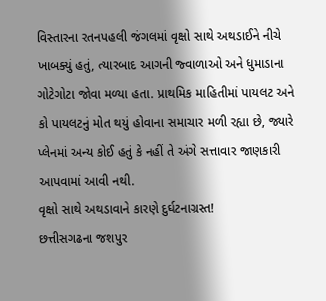વિસ્તારના રતનપહલી જંગલમાં વૃક્ષો સાથે અથડાઈને નીચે ખાબક્યું હતું, ત્યારબાદ આગની જ્વાળાઓ અને ધુમાડાના ગોટેગોટા જોવા મળ્યા હતા. પ્રાથમિક માહિતીમાં પાયલટ અને કો પાયલટનું મોત થયું હોવાના સમાચાર મળી રહ્યા છે, જ્યારે પ્લેનમાં અન્ય કોઈ હતું કે નહીં તે અંગે સત્તાવાર જાણકારી આપવામાં આવી નથી.
વૃક્ષો સાથે અથડાવાને કારણે દુર્ઘટનાગ્રસ્ત!
છત્તીસગઢના જશપુર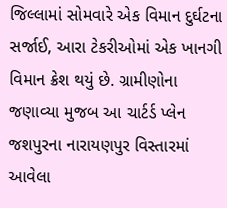જિલ્લામાં સોમવારે એક વિમાન દુર્ઘટના સર્જાઈ, આરા ટેકરીઓમાં એક ખાનગી વિમાન ક્રેશ થયું છે. ગ્રામીણોના જણાવ્યા મુજબ આ ચાર્ટર્ડ પ્લેન જશપુરના નારાયણપુર વિસ્તારમાં આવેલા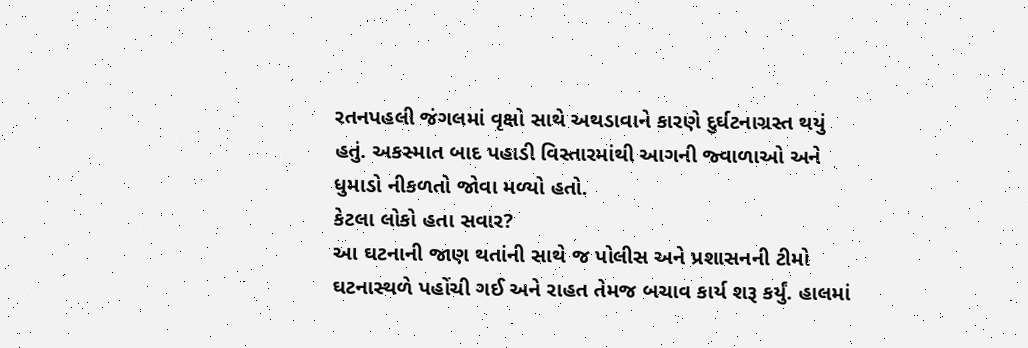રતનપહલી જંગલમાં વૃક્ષો સાથે અથડાવાને કારણે દુર્ઘટનાગ્રસ્ત થયું હતું. અકસ્માત બાદ પહાડી વિસ્તારમાંથી આગની જ્વાળાઓ અને ધુમાડો નીકળતો જોવા મળ્યો હતો.
કેટલા લોકો હતા સવાર?
આ ઘટનાની જાણ થતાંની સાથે જ પોલીસ અને પ્રશાસનની ટીમો ઘટનાસ્થળે પહોંચી ગઈ અને રાહત તેમજ બચાવ કાર્ય શરૂ કર્યું. હાલમાં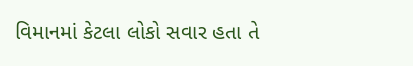વિમાનમાં કેટલા લોકો સવાર હતા તે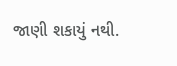જાણી શકાયું નથી.